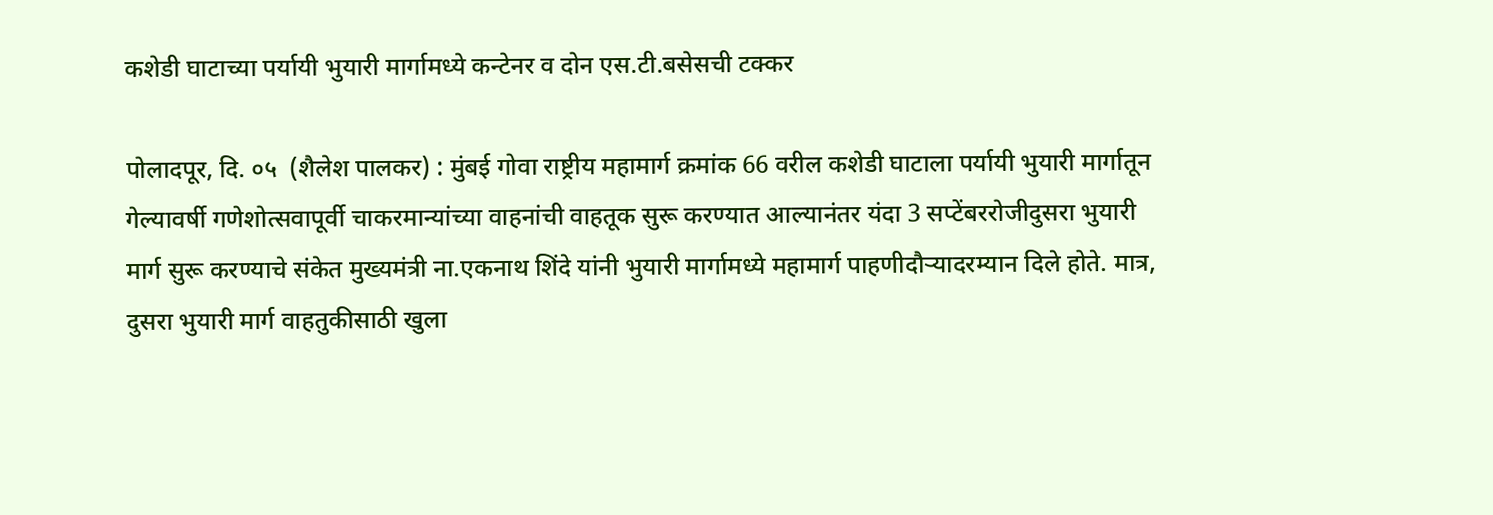कशेडी घाटाच्या पर्यायी भुयारी मार्गामध्ये कन्टेनर व दोन एस.टी.बसेसची टक्कर

पोलादपूर, दि. ०५  (शैलेश पालकर) : मुंबई गोवा राष्ट्रीय महामार्ग क्रमांक 66 वरील कशेडी घाटाला पर्यायी भुयारी मार्गातून गेल्यावर्षी गणेशोत्सवापूर्वी चाकरमान्यांच्या वाहनांची वाहतूक सुरू करण्यात आल्यानंतर यंदा 3 सप्टेंबररोजीदुसरा भुयारी मार्ग सुरू करण्याचे संकेत मुख्यमंत्री ना.एकनाथ शिंदे यांनी भुयारी मार्गामध्ये महामार्ग पाहणीदौऱ्यादरम्यान दिले होते. मात्र, दुसरा भुयारी मार्ग वाहतुकीसाठी खुला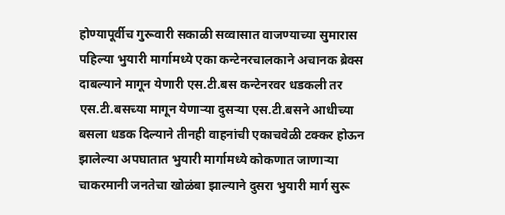होण्यापूर्वीच गुरूवारी सकाळी सव्वासात वाजण्याच्या सुमारास पहिल्या भुयारी मार्गामध्ये एका कन्टेनरचालकाने अचानक ब्रेक्स दाबल्याने मागून येणारी एस.टी.बस कन्टेनरवर धडकली तर एस.टी.बसच्या मागून येणाऱ्या दुसऱ्या एस.टी.बसने आधीच्या बसला धडक दिल्याने तीनही वाहनांची एकाचवेळी टक्कर होऊन झालेल्या अपघातात भुयारी मार्गामध्ये कोकणात जाणाऱ्या चाकरमानी जनतेचा खोळंबा झाल्याने दुसरा भुयारी मार्ग सुरू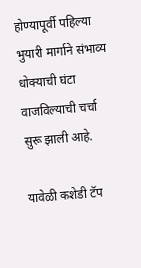होण्यापूर्वी पहिल्या भुयारी मार्गाने संभाव्य धोक्याची घंटा वाजविल्याची चर्चा सुरू झाली आहे.

यावेळी कशेडी टॅप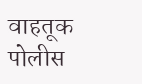वाहतूक पोलीस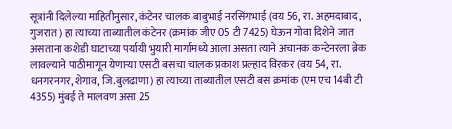सूत्रांनी दिलेल्या माहितीनुसार, कंटेनर चालक बाबुभाई नरसिंगभाई (वय 56, रा. अहमदाबाद, गुजरात) हा त्याच्या ताब्यातील कंटेनर (क्रमांक जीए 05 टी 7425) घेऊन गोवा दिशेने जात असताना कशेडी घाटाच्या पर्यायी भुयारी मार्गामध्ये आला असता त्याने अचानक कन्टेनरला ब्रेक लावल्याने पाठीमागून येणाऱ्या एसटी बसचा चालक प्रकाश प्रल्हाद विरकर (वय 54, रा. धनगरनगर, शेगाव, जि.बुलढाणा) हा त्याच्या ताब्यातील एसटी बस क्रमांक (एम एच 14बी टी 4355) मुंबई ते मालवण असा 25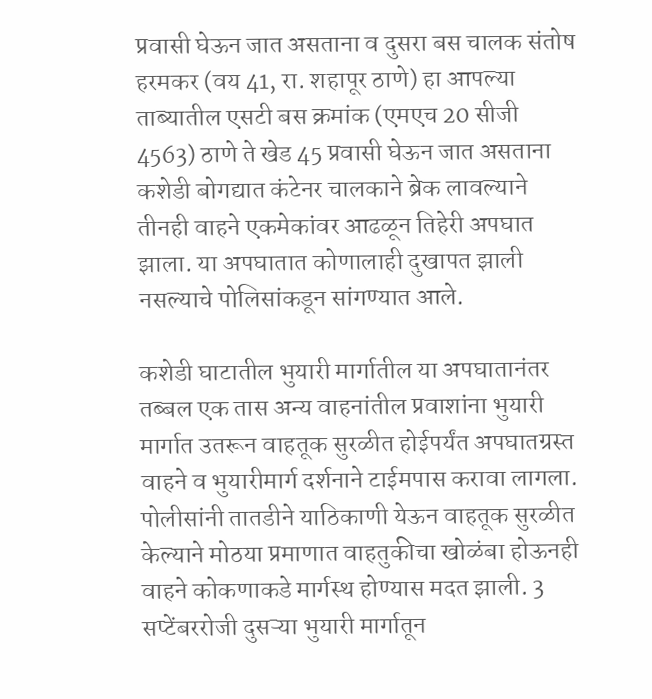प्रवासी घेऊन जात असताना व दुसरा बस चालक संतोष हरमकर (वय 41, रा. शहापूर ठाणे) हा आपल्या ताब्यातील एसटी बस क्रमांक (एमएच 20 सीजी 4563) ठाणे ते खेड 45 प्रवासी घेऊन जात असताना कशेडी बोगद्यात कंटेनर चालकाने ब्रेक लावल्याने तीनही वाहने एकमेकांवर आढळून तिहेरी अपघात झाला. या अपघातात कोणालाही दुखापत झाली नसल्याचे पोलिसांकडून सांगण्यात आले.

कशेडी घाटातील भुयारी मार्गातील या अपघातानंतर तब्बल एक तास अन्य वाहनांतील प्रवाशांना भुयारी मार्गात उतरून वाहतूक सुरळीत होईपर्यंत अपघातग्रस्त वाहने व भुयारीमार्ग दर्शनाने टाईमपास करावा लागला. पोलीसांनी तातडीने याठिकाणी येऊन वाहतूक सुरळीत केल्याने मोठया प्रमाणात वाहतुकीचा खोळंबा होऊनही वाहने कोकणाकडे मार्गस्थ होण्यास मदत झाली. 3 सप्टेंबररोजी दुसऱ्या भुयारी मार्गातून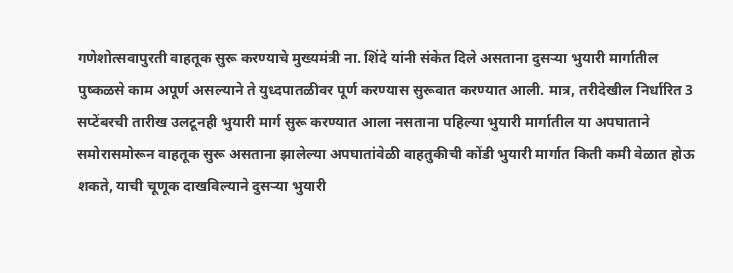गणेशोत्सवापुरती वाहतूक सुरू करण्याचे मुख्यमंत्री ना. शिंदे यांनी संकेत दिले असताना दुसऱ्या भुयारी मार्गातील पुष्कळसे काम अपूर्ण असल्याने ते युध्दपातळीवर पूर्ण करण्यास सुरूवात करण्यात आली. मात्र, तरीदेखील निर्धारित 3 सप्टेंबरची तारीख उलटूनही भुयारी मार्ग सुरू करण्यात आला नसताना पहिल्या भुयारी मार्गातील या अपघाताने समोरासमोरून वाहतूक सुरू असताना झालेल्या अपघातांवेळी वाहतुकीची कोंडी भुयारी मार्गात किती कमी वेळात होऊ शकते, याची चूणूक दाखविल्याने दुसऱ्या भुयारी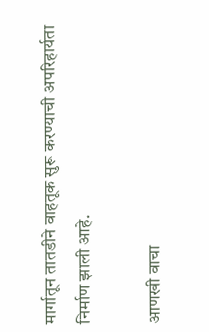मार्गातून तातडीने वाहतूक सुरू करण्याची अपरिहार्यता निर्माण झाली आहे.

आणखी वाचा